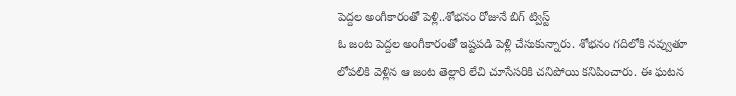పెద్దల అంగీకారంతో పెళ్లి..శోభనం రోజునే బిగ్ ట్విస్ట్
ఓ జంట పెద్దల అంగీకారంతో ఇష్టపడి పెళ్లి చేసుకున్నారు. శోభనం గదిలోకి నవ్వుతూ లోపలికి వెళ్లిన ఆ జంట తెల్లారి లేచి చూసేసరికి చనిపోయి కనిపించారు. ఈ ఘటన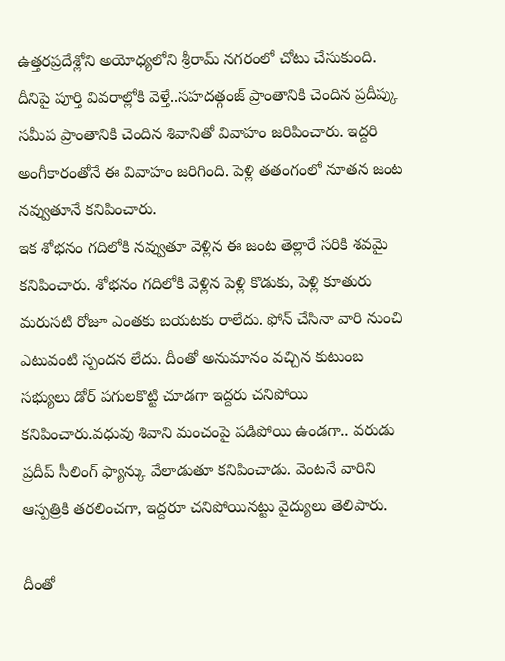ఉత్తరప్రదేశ్లోని అయోధ్యలోని శ్రీరామ్ నగరంలో చోటు చేసుకుంది. దీనిపై పూర్తి వివరాల్లోకి వెళ్తే..సహదత్గంజ్ ప్రాంతానికి చెందిన ప్రదీప్కు సమీప ప్రాంతానికి చెందిన శివానితో వివాహం జరిపించారు. ఇద్దరి అంగీకారంతోనే ఈ వివాహం జరిగింది. పెళ్లి తతంగంలో నూతన జంట నవ్వుతూనే కనిపించారు.
ఇక శోభనం గదిలోకి నవ్వుతూ వెళ్లిన ఈ జంట తెల్లారే సరికి శవమై కనిపించారు. శోభనం గదిలోకి వెళ్లిన పెళ్లి కొడుకు, పెళ్లి కూతురు మరుసటి రోజూ ఎంతకు బయటకు రాలేదు. ఫోన్ చేసినా వారి నుంచి ఎటువంటి స్పందన లేదు. దీంతో అనుమానం వచ్చిన కుటుంబ సభ్యులు డోర్ పగులకొట్టి చూడగా ఇద్దరు చనిపోయి కనిపించారు.వధువు శివాని మంచంపై పడిపోయి ఉండగా.. వరుడు ప్రదీప్ సీలింగ్ ఫ్యాన్కు వేలాడుతూ కనిపించాడు. వెంటనే వారిని ఆస్పత్రికి తరలించగా, ఇద్దరూ చనిపోయినట్టు వైద్యులు తెలిపారు.

దీంతో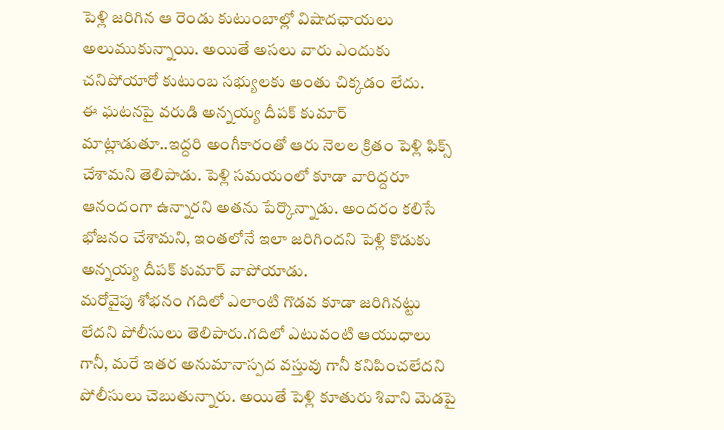పెళ్లి జరిగిన ఆ రెండు కుటుంబాల్లో విషాదఛాయలు అలుముకున్నాయి. అయితే అసలు వారు ఎందుకు చనిపోయారో కుటుంబ సభ్యులకు అంతు చిక్కడం లేదు.
ఈ ఘటనపై వరుడి అన్నయ్య దీపక్ కుమార్ మాట్లాడుతూ..ఇద్దరి అంగీకారంతో ఆరు నెలల క్రితం పెళ్లి ఫిక్స్ చేశామని తెలిపాడు. పెళ్లి సమయంలో కూడా వారిద్దరూ ఆనందంగా ఉన్నారని అతను పేర్కొన్నాడు. అందరం కలిసే భోజనం చేశామని, ఇంతలోనే ఇలా జరిగిందని పెళ్లి కొడుకు అన్నయ్య దీపక్ కుమార్ వాపోయాడు.
మరోవైపు శోభనం గదిలో ఎలాంటి గొడవ కూడా జరిగినట్టు లేదని పోలీసులు తెలిపారు.గదిలో ఎటువంటి ఆయుధాలు గానీ, మరే ఇతర అనుమానాస్పద వస్తువు గానీ కనిపించలేదని పోలీసులు చెబుతున్నారు. అయితే పెళ్లి కూతురు శివాని మెడపై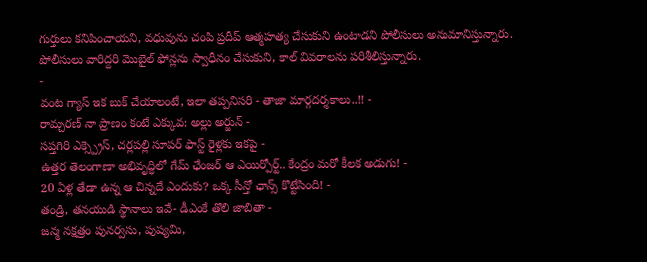గుర్తులు కనిపించాయని, వధువును చంపి ప్రదీప్ ఆత్మహత్య చేసుకుని ఉంటాడని పోలీసులు అనుమానిస్తున్నారు. పోలీసులు వారిద్దరి మొబైల్ ఫోన్లను స్వాధీనం చేసుకుని, కాల్ వివరాలను పరిశీలిస్తున్నారు.
-
వంట గ్యాస్ ఇక బుక్ చేయాలంటే, ఇలా తప్పనిసరి - తాజా మార్గదర్శకాలు..!! -
రామ్చరణ్ నా ప్రాణం కంటే ఎక్కువ: అల్లు అర్జున్ -
సప్తగిరి ఎక్స్ప్రెస్, చర్లపల్లి సూపర్ ఫాస్ట్ రైళ్లకు ఇకపై -
ఉత్తర తెలంగాణా అభివృద్ధిలో గేమ్ ఛేంజర్ ఆ ఎయిర్పోర్ట్.. కేంద్రం మరో కీలక అడుగు! -
20 ఏళ్ల తేడా ఉన్న ఆ చిన్నదే ఎందుకు? ఒక్క సీన్తో ఛాన్స్ కొట్టేసింది! -
తండ్రి, తనయుడి స్థానాలు ఇవే- డీఎంకే తొలి జాబితా -
జన్మ నక్షత్రం పునర్వసు, పుష్యమి,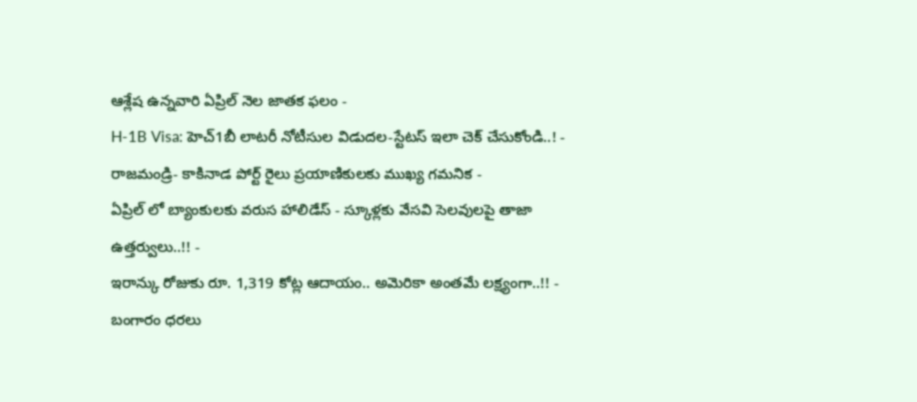ఆశ్లేష ఉన్నవారి ఏప్రిల్ నెల జాతక ఫలం -
H-1B Visa: హెచ్1బీ లాటరీ నోటీసుల విడుదల-స్టేటస్ ఇలా చెక్ చేసుకోండి..! -
రాజమండ్రి- కాకినాడ పోర్ట్ రైలు ప్రయాణికులకు ముఖ్య గమనిక -
ఏప్రిల్ లో బ్యాంకులకు వరుస హాలిడేస్ - స్కూళ్లకు వేసవి సెలవులపై తాజా ఉత్తర్వులు..!! -
ఇరాన్కు రోజుకు రూ. 1,319 కోట్ల ఆదాయం.. అమెరికా అంతమే లక్ష్యంగా..!! -
బంగారం ధరలు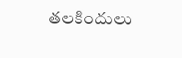తలకిందులు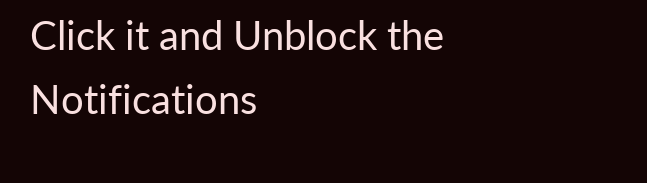Click it and Unblock the Notifications